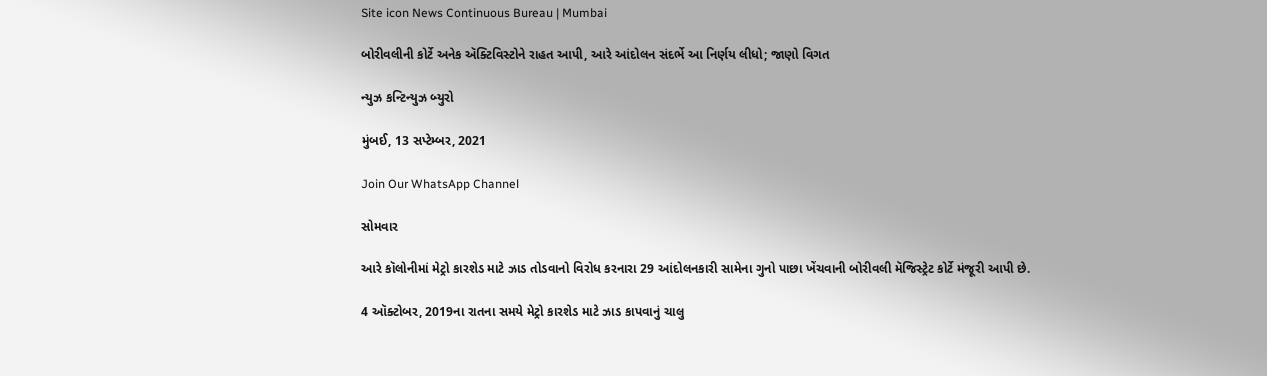Site icon News Continuous Bureau | Mumbai

બોરીવલીની કોર્ટે અનેક ઍક્ટિવિસ્ટોને રાહત આપી, આરે આંદોલન સંદર્ભે આ નિર્ણય લીધો; જાણો વિગત

ન્યુઝ કન્ટિન્યુઝ બ્યુરો

મુંબઈ, 13 સપ્ટેમ્બર, 2021

Join Our WhatsApp Channel

સોમવાર

આરે કૉલોનીમાં મેટ્રો કારશેડ માટે ઝાડ તોડવાનો વિરોધ કરનારા 29 આંદોલનકારી સામેના ગુનો પાછા ખેંચવાની બોરીવલી મૅજિસ્ટ્રેટ કોર્ટે મંજૂરી આપી છે.

4 ઑક્ટોબર, 2019ના રાતના સમયે મેટ્રો કારશેડ માટે ઝાડ કાપવાનું ચાલુ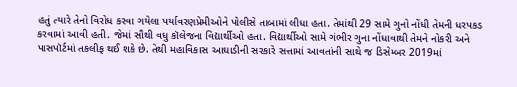હતું ત્યારે તેનો વિરોધ કરવા ગયેલા પર્યાવરણપ્રેમીઓને પોલીસે તાબામાં લીધા હતા. તેમાંથી 29 સામે ગુનો નોંધી તેમની ધરપકડ કરવામાં આવી હતી. જેમાં સૌથી વધુ કૉલેજના વિદ્યાર્થીઓ હતા. વિદ્યાર્થીઓ સામે ગંભીર ગુના નોંધાવાથી તેમને નોકરી અને પાસપૉર્ટમાં તકલીફ થઈ શકે છે. તેથી મહાવિકાસ આઘાડીની સરકારે સત્તામાં આવતાંની સાથે જ ડિસેમ્બર 2019માં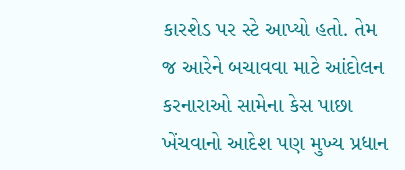કારશેડ પર સ્ટે આપ્યો હતો. તેમ જ આરેને બચાવવા માટે આંદોલન કરનારાઓ સામેના કેસ પાછા ખેંચવાનો આદેશ પણ મુખ્ય પ્રધાન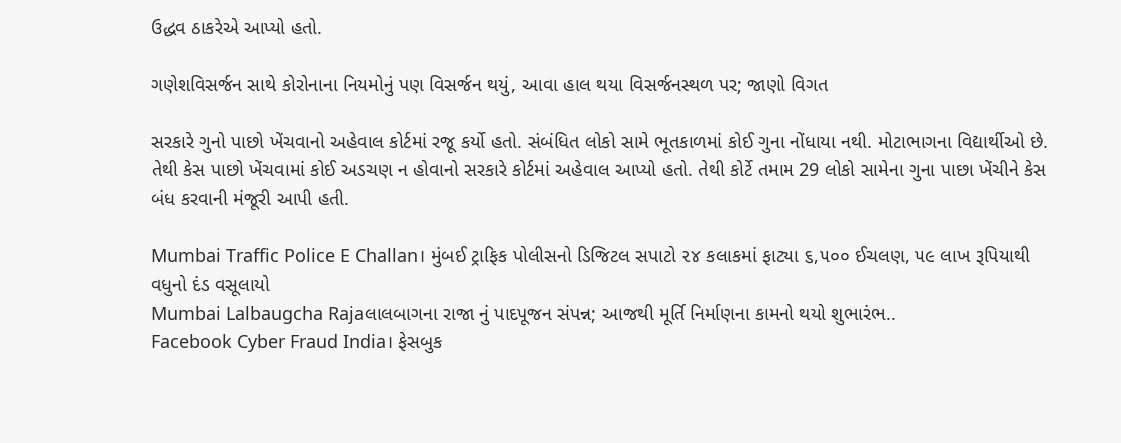ઉદ્ધવ ઠાકરેએ આપ્યો હતો.

ગણેશવિસર્જન સાથે કોરોનાના નિયમોનું પણ વિસર્જન થયું, આવા હાલ થયા વિસર્જનસ્થળ પર; જાણો વિગત

સરકારે ગુનો પાછો ખેંચવાનો અહેવાલ કોર્ટમાં રજૂ કર્યો હતો. સંબંધિત લોકો સામે ભૂતકાળમાં કોઈ ગુના નોંધાયા નથી. મોટાભાગના વિદ્યાર્થીઓ છે. તેથી કેસ પાછો ખેંચવામાં કોઈ અડચણ ન હોવાનો સરકારે કોર્ટમાં અહેવાલ આપ્યો હતો. તેથી કોર્ટે તમામ 29 લોકો સામેના ગુના પાછા ખેંચીને કેસ બંધ કરવાની મંજૂરી આપી હતી.

Mumbai Traffic Police E Challan। મુંબઈ ટ્રાફિક પોલીસનો ડિજિટલ સપાટો ૨૪ કલાકમાં ફાટ્યા ૬,૫૦૦ ઈચલણ, ૫૯ લાખ રૂપિયાથી વધુનો દંડ વસૂલાયો
Mumbai Lalbaugcha Rajaલાલબાગના રાજા નું પાદપૂજન સંપન્ન; આજથી મૂર્તિ નિર્માણના કામનો થયો શુભારંભ..
Facebook Cyber Fraud India। ફેસબુક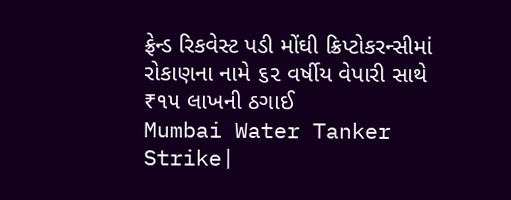ફ્રેન્ડ રિકવેસ્ટ પડી મોંઘી ક્રિપ્ટોકરન્સીમાં રોકાણના નામે ૬૨ વર્ષીય વેપારી સાથે ₹૧૫ લાખની ઠગાઈ
Mumbai Water Tanker Strike|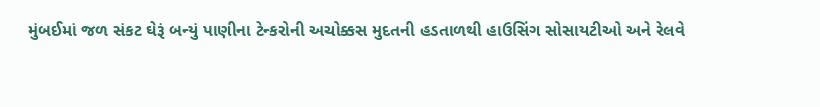મુંબઈમાં જળ સંકટ ઘેરૂં બન્યું પાણીના ટેન્કરોની અચોક્કસ મુદતની હડતાળથી હાઉસિંગ સોસાયટીઓ અને રેલવે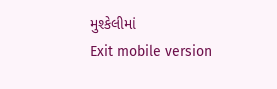મુશ્કેલીમાં
Exit mobile version